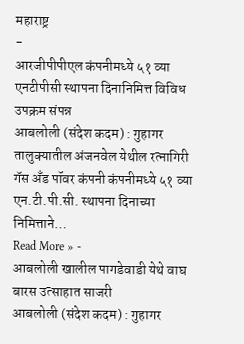महाराष्ट्र
-
आरजीपीपीएल कंपनीमध्ये ५१ व्या एनटीपीसी स्थापना दिनानिमित्त विविध उपक्रम संपन्न
आबलोली (संदेश कदम) : गुहागर तालुक्यातील अंजनवेल येथील रत्नागिरी गॅस अँड पॉवर कंपनी कंपनीमध्ये ५१ व्या एन.टी.पी.सी. स्थापना दिनाच्या निमित्ताने…
Read More » -
आबलोली खालील पागडेवाडी येथे वाघ बारस उत्साहात साजरी
आबलोली (संदेश कदम) : गुहागर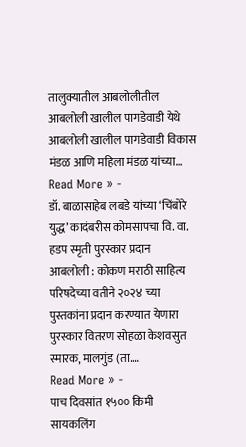तालुक्यातील आबलोलीतील आबलोली खालील पागडेवाडी येथे आबलोली खालील पागडेवाडी विकास मंडळ आणि महिला मंडळ यांच्या…
Read More » -
डॉ. बाळासाहेब लबडे यांच्या ‘चिंबोरे युद्ध’ कादंबरीस कोमसापचा वि. वा. हडप स्मृती पुरस्कार प्रदान
आबलोली : कोकण मराठी साहित्य परिषदेच्या वतीने २०२४ च्या पुस्तकांना प्रदान करण्यात येणारा पुरस्कार वितरण सोहळा केशवसुत स्मारक, मालगुंड (ता.…
Read More » -
पाच दिवसांत १५०० किमी सायकलिंग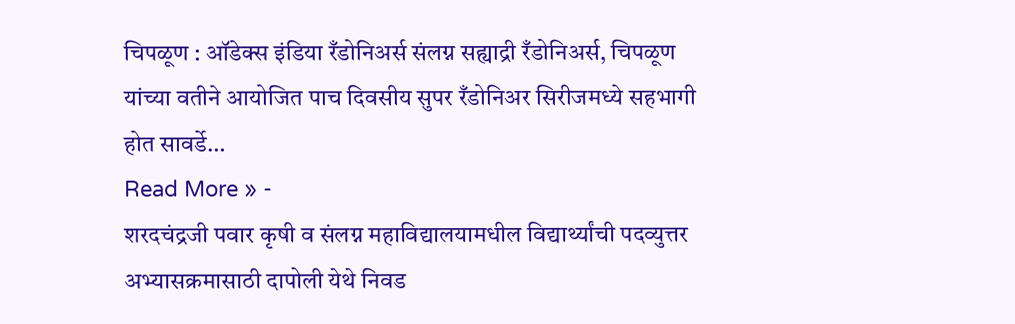चिपळूण : ऑडेक्स इंडिया रँडोनिअर्स संलग्न सह्याद्री रँडोनिअर्स, चिपळूण यांच्या वतीने आयोजित पाच दिवसीय सुपर रँडोनिअर सिरीजमध्ये सहभागी होत सावर्डे…
Read More » -
शरदचंद्रजी पवार कृषी व संलग्न महाविद्यालयामधील विद्यार्थ्यांची पदव्युत्तर अभ्यासक्रमासाठी दापोली येथे निवड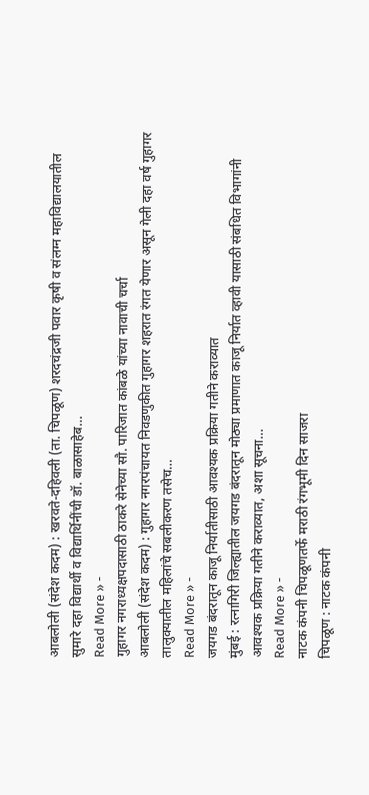आबलोली (संदेश कदम) : खरवते-दहिवली (ता. चिपळूण) शरदचंद्रजी पवार कृषी व संलग्न महाविद्यालयातील सुमारे दहा विद्यार्थी व विद्यार्थिनींची डॉ. बाळासाहेब…
Read More » -
गुहागर नगराध्यक्षपदासाठी ठाकरे सेनेच्या सौ. पारिजात कांबळे यांच्या नावाची चर्चा
आबलोली (संदेश कदम) : गुहागर नगरपंचायत निवडणुकीत गुहागर शहरात रंगत येणार असून गेली दहा वर्ष गुहागर तालुक्यातील महिलांचे सबलीकरण तसेच…
Read More » -
जयगड बंदरातून काजू निर्यातीसाठी आवश्यक प्रक्रिया गतीने कराव्यात
मुंबई : रत्नागिरी जिल्ह्यातील जयगड बंदरातून मोठ्या प्रमाणात काजू निर्यात व्हावी यासाठी संबधित विभागांनी आवश्यक प्रक्रिया गतीने कराव्यात, अशा सूचना…
Read More » -
नाटक कंपनी चिपळूणतर्फे मराठी रंगभूमी दिन साजरा
चिपळूण : नाटक कंपनी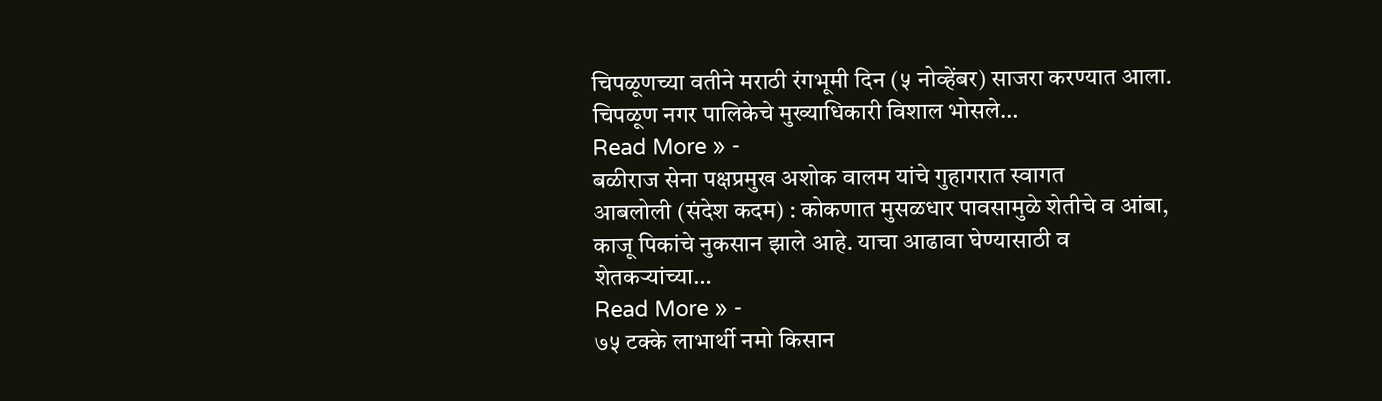चिपळूणच्या वतीने मराठी रंगभूमी दिन (५ नोव्हेंबर) साजरा करण्यात आला. चिपळूण नगर पालिकेचे मुख्याधिकारी विशाल भोसले…
Read More » -
बळीराज सेना पक्षप्रमुख अशोक वालम यांचे गुहागरात स्वागत
आबलोली (संदेश कदम) : कोकणात मुसळधार पावसामुळे शेतीचे व आंबा, काजू पिकांचे नुकसान झाले आहे. याचा आढावा घेण्यासाठी व शेतकऱ्यांच्या…
Read More » -
७५ टक्के लाभार्थी नमो किसान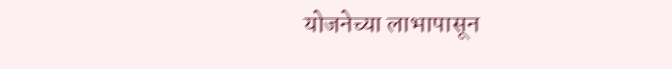योजनेच्या लाभापासून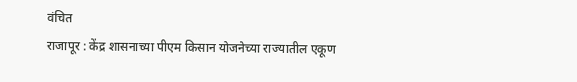वंचित
राजापूर : केंद्र शासनाच्या पीएम किसान योजनेच्या राज्यातील एकूण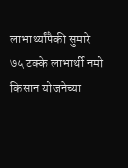लाभार्थ्यांपैकी सुमारे ७५ टक्के लाभार्थी नमो किसान योजनेच्या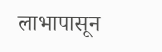लाभापासून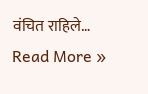वंचित राहिले…
Read More »